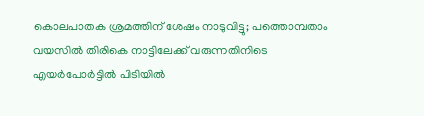കൊലപാതക ശ്രമത്തിന് ശേഷം നാടുവിട്ടു; പത്തൊമ്പതാം വയസിൽ തിരികെ നാട്ടിലേക്ക് വരുന്നതിനിടെ എയർപോർട്ടിൽ പിടിയിൽ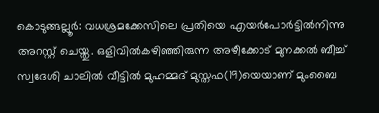കൊടുങ്ങല്ലൂർ: വധശ്രമക്കേസിലെ പ്രതിയെ എയർപോർട്ടിൽനിന്നു അറസ്റ്റ് ചെയ്തു. ഒളിവിൽകഴിഞ്ഞിരുന്ന അഴീക്കോട് മുനക്കൽ ബീച്ച് സ്വദേശി ചാലിൽ വീട്ടിൽ മുഹമ്മദ് മുസ്തഫ(19)യെയാണ് മുംബൈ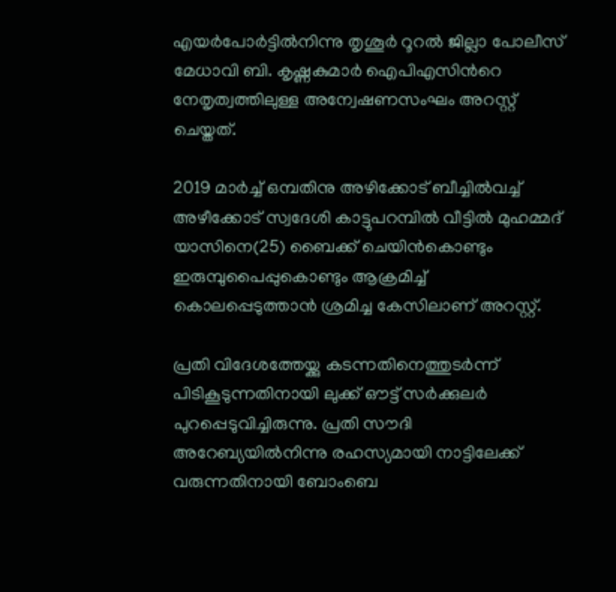എയർപോർട്ടിൽനിന്നു തൃശൂർ റൂറൽ ജില്ലാ പോലീസ് മേധാവി ബി. കൃഷ്ണകുമാർ ഐപിഎസിന്‍റെ നേതൃത്വത്തിലുള്ള അന്വേഷണസംഘം അറസ്റ്റ് ചെയ്തത്.

2019 മാർച്ച് ഒമ്പതിനു അഴിക്കോട് ബീച്ചിൽവച്ച് അഴീക്കോട് സ്വദേശി കാട്ടുപറമ്പിൽ വീട്ടിൽ മുഹമ്മദ് യാസിനെ(25) ബൈക്ക് ചെയിൻകൊണ്ടും ഇരുമ്പുപൈപ്പുകൊണ്ടും ആക്രമിച്ച് കൊലപ്പെടുത്താൻ ശ്രമിച്ച കേസിലാണ് അറസ്റ്റ്.

പ്രതി വിദേശത്തേയ്ക്കു കടന്നതിനെത്തുടർന്ന് പിടികൂടുന്നതിനായി ലുക്ക് ഔട്ട് സർക്കുലർ പുറപ്പെടുവിച്ചിരുന്നു. പ്രതി സൗദി അറേബ്യയിൽനിന്നു രഹസ്യമായി നാട്ടിലേക്ക് വരുന്നതിനായി ബോംബെ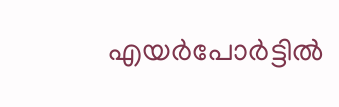എയർപോർട്ടിൽ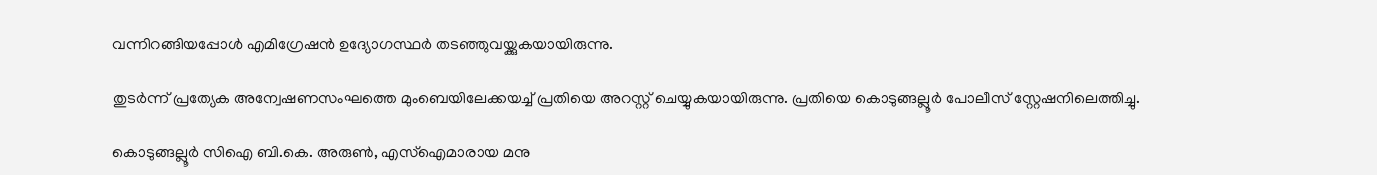വന്നിറങ്ങിയപ്പോൾ എമിഗ്രേഷൻ ഉദ്യോഗസ്ഥർ തടഞ്ഞുവയ്ക്കുകയായിരുന്നു.

തുടർന്ന് പ്രത്യേക അന്വേഷണസംഘത്തെ മുംബെയിലേക്കയച്ച് പ്രതിയെ അറസ്റ്റ് ചെയ്യുകയായിരുന്നു. പ്രതിയെ കൊടുങ്ങല്ലൂർ പോലീസ് സ്റ്റേഷനിലെത്തിച്ചു.

കൊടുങ്ങല്ലൂർ സിഐ ബി.കെ. അരുൺ, എസ്ഐമാരായ മനു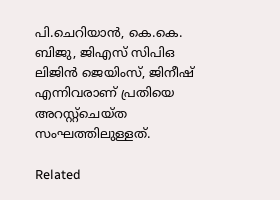പി.ചെറിയാൻ, കെ.കെ. ബിജു, ജിഎസ് സിപിഒ ലിജിൻ ജെയിംസ്, ജിനീഷ് എന്നിവരാണ് പ്രതിയെ അറസ്റ്റ്ചെയ്ത സംഘത്തിലുള്ളത്.

Related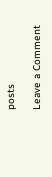posts

Leave a Comment